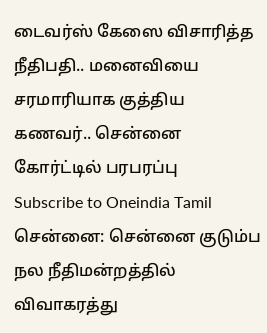டைவர்ஸ் கேஸை விசாரித்த நீதிபதி.. மனைவியை சரமாரியாக குத்திய கணவர்.. சென்னை கோர்ட்டில் பரபரப்பு
Subscribe to Oneindia Tamil
சென்னை: சென்னை குடும்ப நல நீதிமன்றத்தில் விவாகரத்து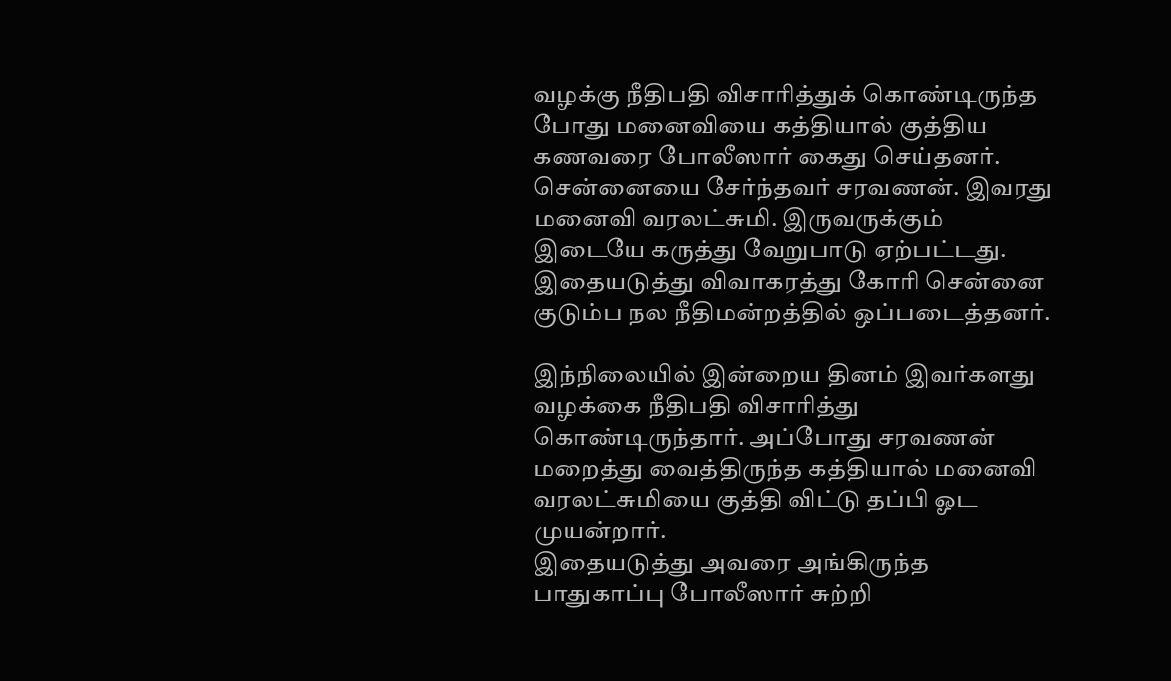வழக்கு நீதிபதி விசாரித்துக் கொண்டிருந்த போது மனைவியை கத்தியால் குத்திய கணவரை போலீஸார் கைது செய்தனர்.
சென்னையை சேர்ந்தவர் சரவணன். இவரது மனைவி வரலட்சுமி. இருவருக்கும் இடையே கருத்து வேறுபாடு ஏற்பட்டது. இதையடுத்து விவாகரத்து கோரி சென்னை குடும்ப நல நீதிமன்றத்தில் ஒப்படைத்தனர்.

இந்நிலையில் இன்றைய தினம் இவர்களது வழக்கை நீதிபதி விசாரித்து கொண்டிருந்தார். அப்போது சரவணன் மறைத்து வைத்திருந்த கத்தியால் மனைவி வரலட்சுமியை குத்தி விட்டு தப்பி ஓட முயன்றார்.
இதையடுத்து அவரை அங்கிருந்த பாதுகாப்பு போலீஸார் சுற்றி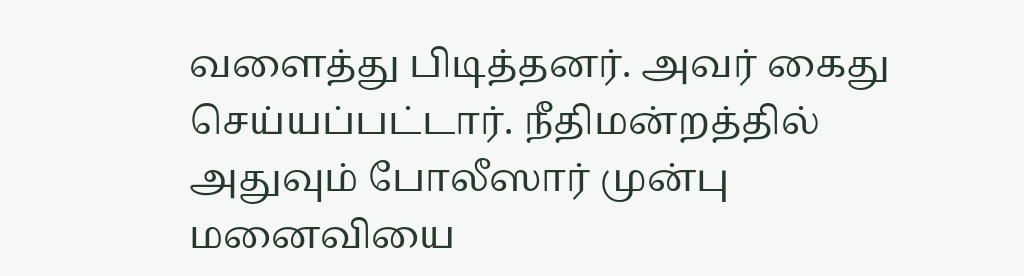வளைத்து பிடித்தனர். அவர் கைது செய்யப்பட்டார். நீதிமன்றத்தில் அதுவும் போலீஸார் முன்பு மனைவியை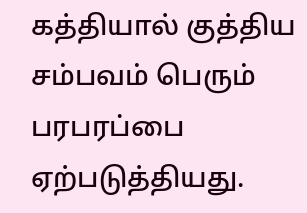கத்தியால் குத்திய சம்பவம் பெரும் பரபரப்பை ஏற்படுத்தியது.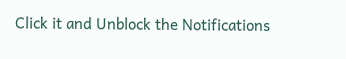Click it and Unblock the Notifications